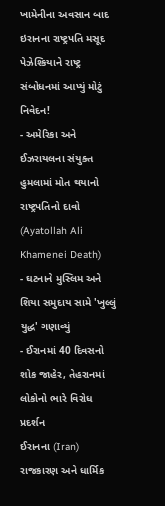ખામેનીના અવસાન બાદ ઇરાનના રાષ્ટ્રપતિ મસૂદ પેઝેશ્કિયાને રાષ્ટ્ર સંબોધનમાં આપ્યું મોટું નિવેદન!
- અમેરિકા અને ઈઝરાયલના સંયુક્ત હુમલામાં મોત થયાનો રાષ્ટ્રપતિનો દાવો (Ayatollah Ali Khamenei Death)
- ઘટનાને મુસ્લિમ અને શિયા સમુદાય સામે 'ખુલ્લું યુદ્ધ' ગણાવ્યું
- ઈરાનમાં 40 દિવસનો શોક જાહેર, તેહરાનમાં લોકોનો ભારે વિરોધ પ્રદર્શન
ઈરાનના (Iran) રાજકારણ અને ધાર્મિક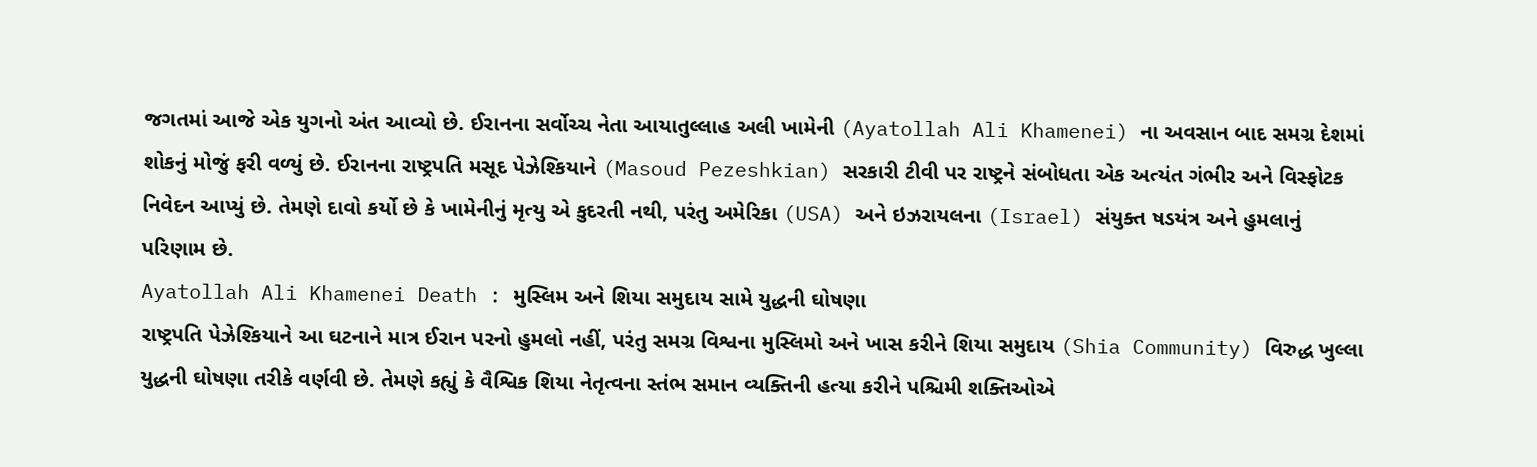જગતમાં આજે એક યુગનો અંત આવ્યો છે. ઈરાનના સર્વોચ્ચ નેતા આયાતુલ્લાહ અલી ખામેની (Ayatollah Ali Khamenei) ના અવસાન બાદ સમગ્ર દેશમાં શોકનું મોજું ફરી વળ્યું છે. ઈરાનના રાષ્ટ્રપતિ મસૂદ પેઝેશ્કિયાને (Masoud Pezeshkian) સરકારી ટીવી પર રાષ્ટ્રને સંબોધતા એક અત્યંત ગંભીર અને વિસ્ફોટક નિવેદન આપ્યું છે. તેમણે દાવો કર્યો છે કે ખામેનીનું મૃત્યુ એ કુદરતી નથી, પરંતુ અમેરિકા (USA) અને ઇઝરાયલના (Israel) સંયુક્ત ષડયંત્ર અને હુમલાનું પરિણામ છે.
Ayatollah Ali Khamenei Death : મુસ્લિમ અને શિયા સમુદાય સામે યુદ્ધની ઘોષણા
રાષ્ટ્રપતિ પેઝેશ્કિયાને આ ઘટનાને માત્ર ઈરાન પરનો હુમલો નહીં, પરંતુ સમગ્ર વિશ્વના મુસ્લિમો અને ખાસ કરીને શિયા સમુદાય (Shia Community) વિરુદ્ધ ખુલ્લા યુદ્ધની ઘોષણા તરીકે વર્ણવી છે. તેમણે કહ્યું કે વૈશ્વિક શિયા નેતૃત્વના સ્તંભ સમાન વ્યક્તિની હત્યા કરીને પશ્ચિમી શક્તિઓએ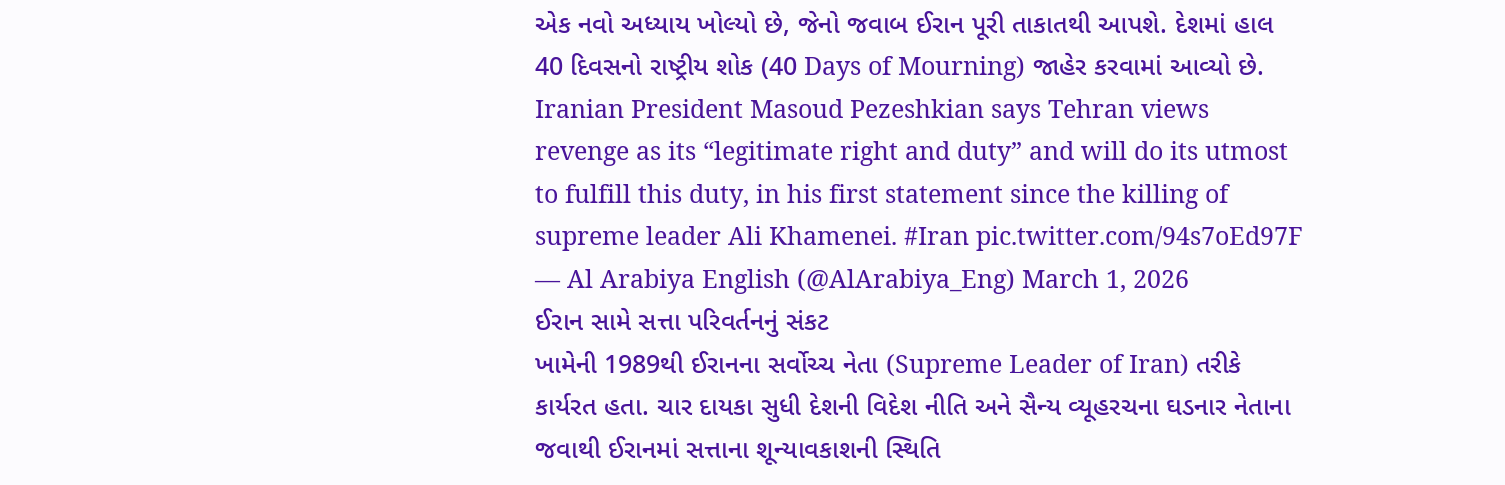એક નવો અધ્યાય ખોલ્યો છે, જેનો જવાબ ઈરાન પૂરી તાકાતથી આપશે. દેશમાં હાલ 40 દિવસનો રાષ્ટ્રીય શોક (40 Days of Mourning) જાહેર કરવામાં આવ્યો છે.
Iranian President Masoud Pezeshkian says Tehran views revenge as its “legitimate right and duty” and will do its utmost to fulfill this duty, in his first statement since the killing of supreme leader Ali Khamenei. #Iran pic.twitter.com/94s7oEd97F
— Al Arabiya English (@AlArabiya_Eng) March 1, 2026
ઈરાન સામે સત્તા પરિવર્તનનું સંકટ
ખામેની 1989થી ઈરાનના સર્વોચ્ચ નેતા (Supreme Leader of Iran) તરીકે કાર્યરત હતા. ચાર દાયકા સુધી દેશની વિદેશ નીતિ અને સૈન્ય વ્યૂહરચના ઘડનાર નેતાના જવાથી ઈરાનમાં સત્તાના શૂન્યાવકાશની સ્થિતિ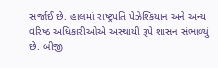સર્જાઈ છે. હાલમાં રાષ્ટ્રપતિ પેઝેશ્કિયાન અને અન્ય વરિષ્ઠ અધિકારીઓએ અસ્થાયી રૂપે શાસન સંભાળ્યું છે. બીજી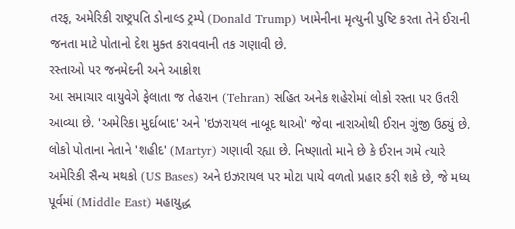તરફ, અમેરિકી રાષ્ટ્રપતિ ડોનાલ્ડ ટ્રમ્પે (Donald Trump) ખામેનીના મૃત્યુની પુષ્ટિ કરતા તેને ઈરાની જનતા માટે પોતાનો દેશ મુક્ત કરાવવાની તક ગણાવી છે.
રસ્તાઓ પર જનમેદની અને આક્રોશ
આ સમાચાર વાયુવેગે ફેલાતા જ તેહરાન (Tehran) સહિત અનેક શહેરોમાં લોકો રસ્તા પર ઉતરી આવ્યા છે. 'અમેરિકા મુર્દાબાદ' અને 'ઇઝરાયલ નાબૂદ થાઓ' જેવા નારાઓથી ઈરાન ગુંજી ઉઠ્યું છે. લોકો પોતાના નેતાને 'શહીદ' (Martyr) ગણાવી રહ્યા છે. નિષ્ણાતો માને છે કે ઈરાન ગમે ત્યારે અમેરિકી સૈન્ય મથકો (US Bases) અને ઇઝરાયલ પર મોટા પાયે વળતો પ્રહાર કરી શકે છે, જે મધ્ય પૂર્વમાં (Middle East) મહાયુદ્ધ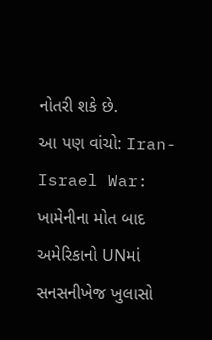નોતરી શકે છે.
આ પણ વાંચો: Iran-Israel War: ખામેનીના મોત બાદ અમેરિકાનો UNમાં સનસનીખેજ ખુલાસો